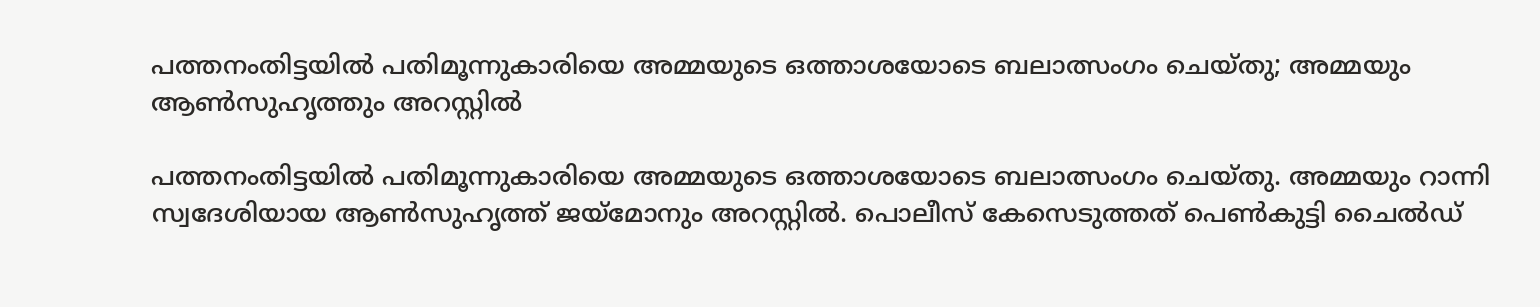പത്തനംതിട്ടയില്‍ പതിമൂന്നുകാരിയെ അമ്മയുടെ ഒത്താശയോടെ ബലാത്സംഗം ചെയ്തു; അമ്മയും ആണ്‍സുഹൃത്തും അറസ്റ്റില്‍

പത്തനംതിട്ടയില്‍ പതിമൂന്നുകാരിയെ അമ്മയുടെ ഒത്താശയോടെ ബലാത്സംഗം ചെയ്തു. അമ്മയും റാന്നി സ്വദേശിയായ ആണ്‍സുഹൃത്ത് ജയ്‌മോനും അറസ്റ്റില്‍. പൊലീസ് കേസെടുത്തത് പെണ്‍കുട്ടി ചൈല്‍ഡ്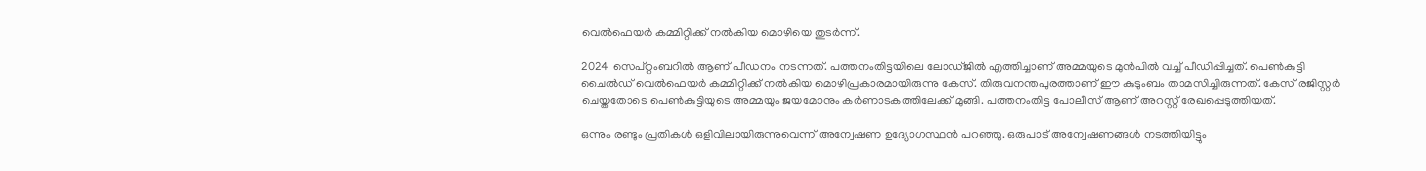വെല്‍ഫെയര്‍ കമ്മിറ്റിക്ക് നല്‍കിയ മൊഴിയെ തുടര്‍ന്ന്.

2024 സെപ്റ്റംബറില്‍ ആണ് പീഡനം നടന്നത്. പത്തനംതിട്ടയിലെ ലോഡ്ജില്‍ എത്തിച്ചാണ് അമ്മയുടെ മുന്‍പില്‍ വച്ച് പീഡിപ്പിച്ചത്. പെണ്‍കുട്ടി ചൈല്‍ഡ് വെല്‍ഫെയര്‍ കമ്മിറ്റിക്ക് നല്‍കിയ മൊഴിപ്രകാരമായിരുന്നു കേസ്. തിരുവനന്തപുരത്താണ് ഈ കുടുംബം താമസിച്ചിരുന്നത്. കേസ് രജിസ്റ്റര്‍ ചെയ്തതോടെ പെണ്‍കുട്ടിയുടെ അമ്മയും ജയമോനും കര്‍ണാടകത്തിലേക്ക് മുങ്ങി. പത്തനംതിട്ട പോലീസ് ആണ് അറസ്റ്റ് രേഖപ്പെടുത്തിയത്.

ഒന്നും രണ്ടും പ്രതികള്‍ ഒളിവിലായിരുന്നുവെന്ന് അന്വേഷണ ഉദ്യോഗസ്ഥന്‍ പറഞ്ഞു. ഒരുപാട് അന്വേഷണങ്ങള്‍ നടത്തിയിട്ടും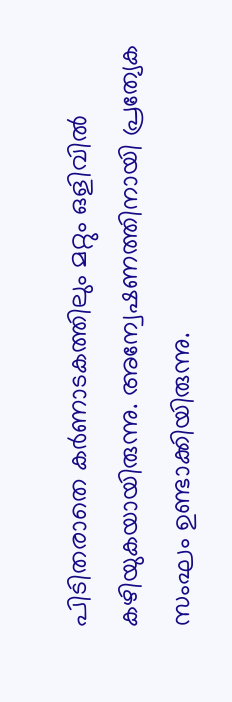പിടിതരാതെ കര്‍ണാടകത്തിലും മറ്റും ഒളിവില്‍ കഴിയുകയായിരുന്നു. അന്വേഷണത്തിനായി പ്രത്യേക സംഘം ഉണ്ടാക്കിയിരുന്നു.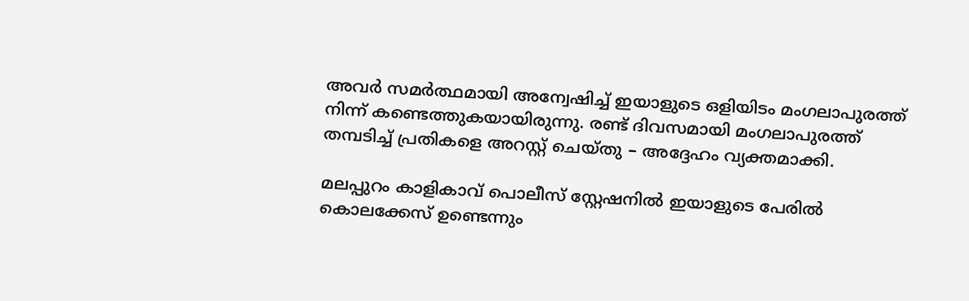അവര്‍ സമര്‍ത്ഥമായി അന്വേഷിച്ച് ഇയാളുടെ ഒളിയിടം മംഗലാപുരത്ത് നിന്ന് കണ്ടെത്തുകയായിരുന്നു. രണ്ട് ദിവസമായി മംഗലാപുരത്ത് തമ്പടിച്ച് പ്രതികളെ അറസ്റ്റ് ചെയ്തു – അദ്ദേഹം വ്യക്തമാക്കി.

മലപ്പുറം കാളികാവ് പൊലീസ് സ്റ്റേഷനില്‍ ഇയാളുടെ പേരില്‍ കൊലക്കേസ് ഉണ്ടെന്നും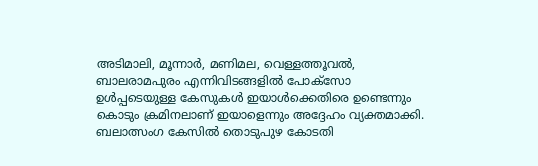അടിമാലി, മൂന്നാര്‍, മണിമല, വെള്ളത്തൂവല്‍, ബാലരാമപുരം എന്നിവിടങ്ങളില്‍ പോക്‌സോ ഉള്‍പ്പടെയുള്ള കേസുകള്‍ ഇയാള്‍ക്കെതിരെ ഉണ്ടെന്നും കൊടും ക്രമിനലാണ് ഇയാളെന്നും അദ്ദേഹം വ്യക്തമാക്കി. ബലാത്സംഗ കേസില്‍ തൊടുപുഴ കോടതി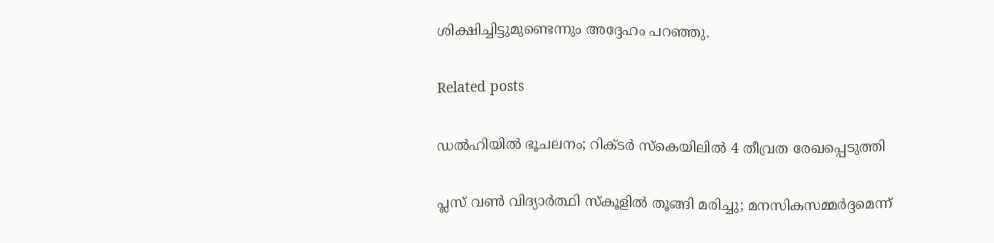ശിക്ഷിച്ചിട്ടുമുണ്ടെന്നും അദ്ദേഹം പറഞ്ഞു.

Related posts

ഡൽഹിയിൽ ഭൂചലനം; റിക്ടർ സ്‌കെയിലിൽ 4 തീവ്രത രേഖപ്പെടുത്തി

പ്ലസ് വണ്‍ വിദ്യാര്‍ത്ഥി സ്‌കൂളില്‍ തൂങ്ങി മരിച്ചു; മനസികസമ്മർദ്ദമെന്ന്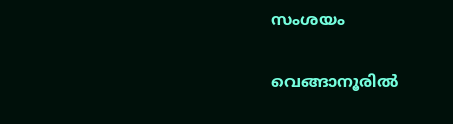സംശയം

വെങ്ങാനൂരില്‍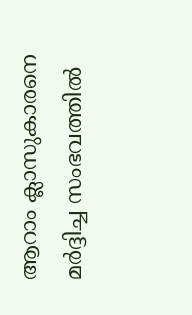ആറാം ക്ലാസുകാരനെ മര്‍ദ്ദിച്ച സംഭവത്തില്‍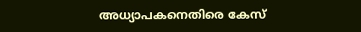അധ്യാപകനെതിരെ കേസ്